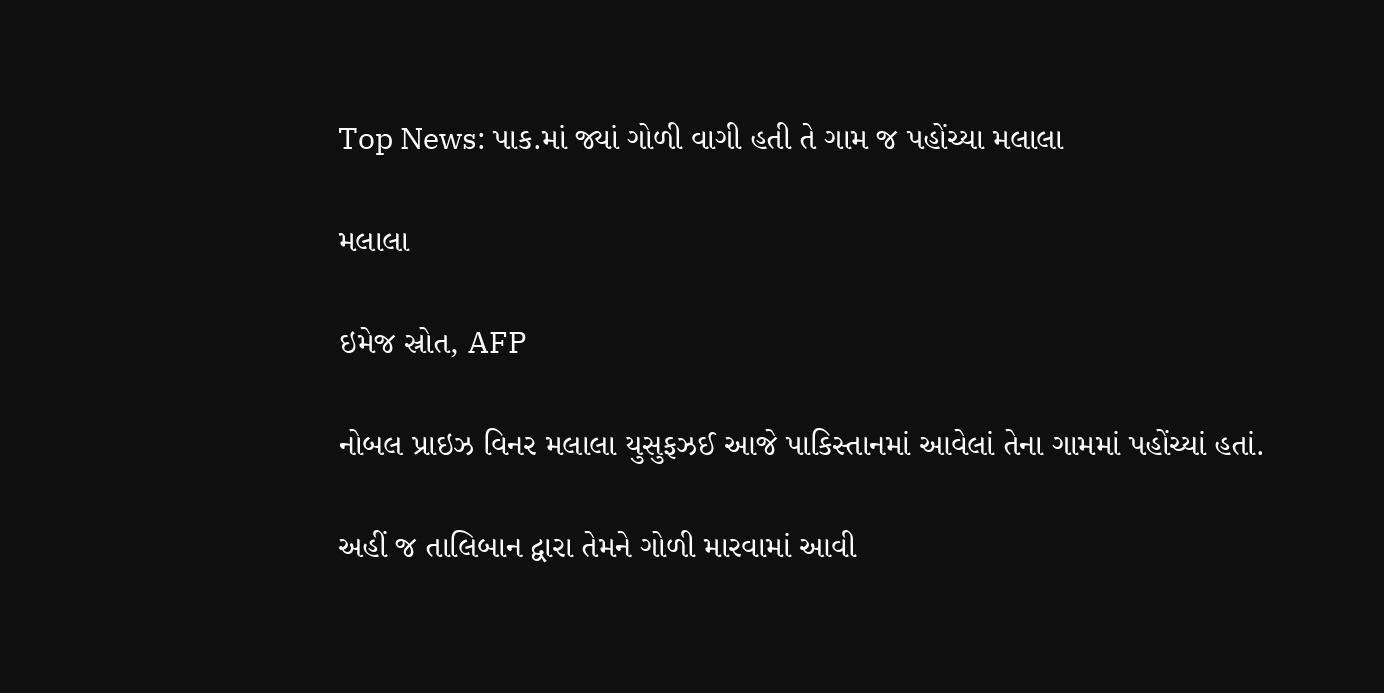Top News: પાક.માં જ્યાં ગોળી વાગી હતી તે ગામ જ પહોંચ્યા મલાલા

મલાલા

ઇમેજ સ્રોત, AFP

નોબલ પ્રાઇઝ વિનર મલાલા યુસુફઝઈ આજે પાકિસ્તાનમાં આવેલાં તેના ગામમાં પહોંચ્યાં હતાં.

અહીં જ તાલિબાન દ્વારા તેમને ગોળી મારવામાં આવી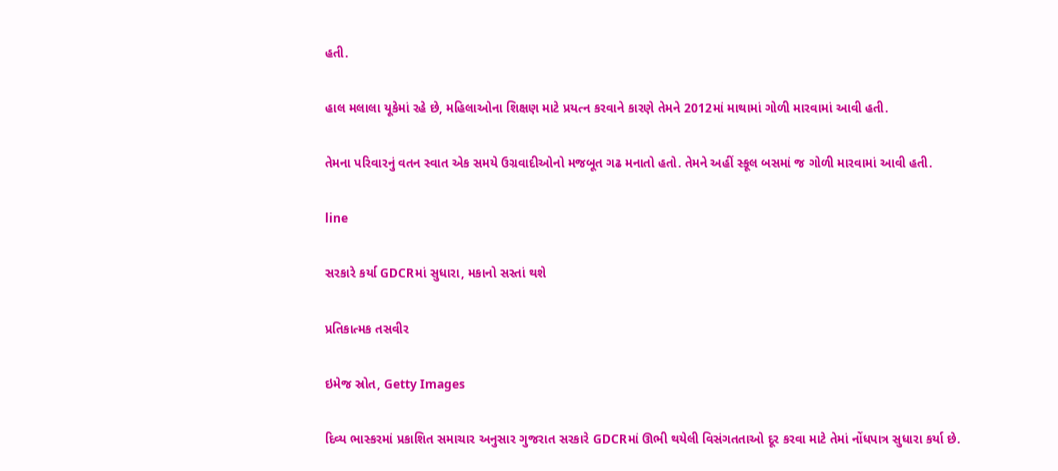હતી.

હાલ મલાલા યૂકેમાં રહે છે, મહિલાઓના શિક્ષણ માટે પ્રયત્ન કરવાને કારણે તેમને 2012માં માથામાં ગોળી મારવામાં આવી હતી.

તેમના પરિવારનું વતન સ્વાત એક સમયે ઉગ્રવાદીઓનો મજબૂત ગઢ મનાતો હતો. તેમને અહીં સ્કૂલ બસમાં જ ગોળી મારવામાં આવી હતી.

line

સરકારે કર્યા GDCRમાં સુધારા, મકાનો સસ્તાં થશે

પ્રતિકાત્મક તસવીર

ઇમેજ સ્રોત, Getty Images

દિવ્ય ભાસ્કરમાં પ્રકાશિત સમાચાર અનુસાર ગુજરાત સરકારે GDCRમાં ઊભી થયેલી વિસંગતતાઓ દૂર કરવા માટે તેમાં નોંધપાત્ર સુધારા કર્યા છે.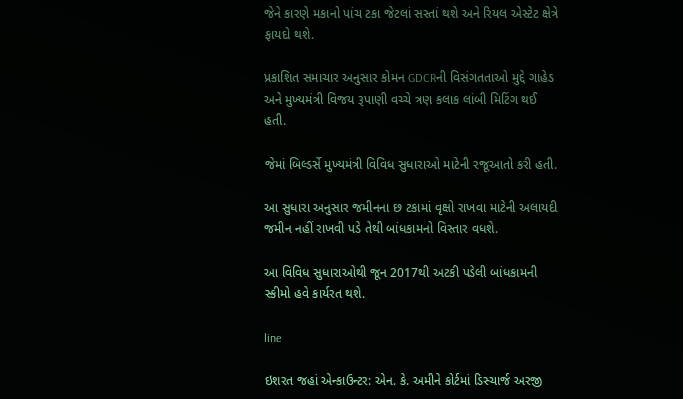જેને કારણે મકાનો પાંચ ટકા જેટલાં સસ્તાં થશે અને રિયલ એસ્ટેટ ક્ષેત્રે ફાયદો થશે.

પ્રકાશિત સમાચાર અનુસાર કોમન GDCRની વિસંગતતાઓ મુદ્દે ગાહેડ અને મુખ્યમંત્રી વિજય રૂપાણી વચ્ચે ત્રણ કલાક લાંબી મિટિંગ થઈ હતી.

જેમાં બિલ્ડર્સે મુખ્યમંત્રી વિવિધ સુધારાઓ માટેની રજૂઆતો કરી હતી.

આ સુધારા અનુસાર જમીનના છ ટકામાં વૃક્ષો રાખવા માટેની અલાયદી જમીન નહીં રાખવી પડે તેથી બાંધકામનો વિસ્તાર વધશે.

આ વિવિધ સુધારાઓથી જૂન 2017થી અટકી પડેલી બાંધકામની સ્કીમો હવે કાર્યરત થશે.

line

ઇશરત જહાં એન્કાઉન્ટર: એન. કે. અમીને કોર્ટમાં ડિસ્ચાર્જ અરજી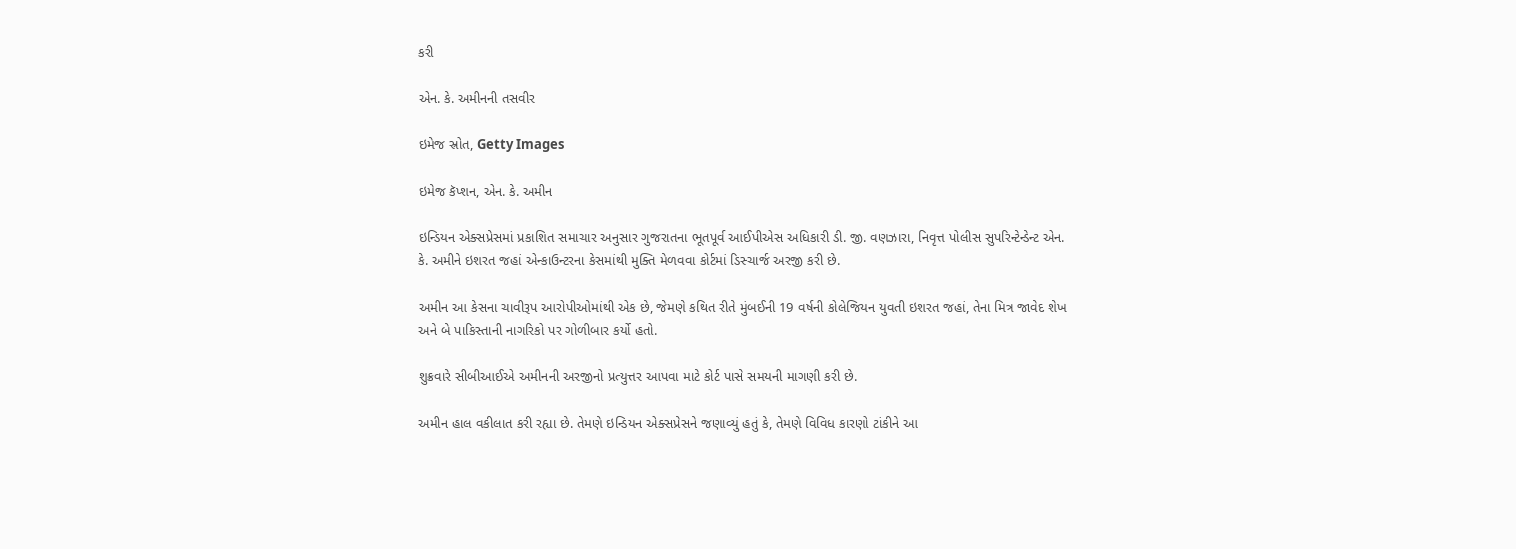કરી

એન. કે. અમીનની તસવીર

ઇમેજ સ્રોત, Getty Images

ઇમેજ કૅપ્શન, એન. કે. અમીન

ઇન્ડિયન એક્સપ્રેસમાં પ્રકાશિત સમાચાર અનુસાર ગુજરાતના ભૂતપૂર્વ આઈપીએસ અધિકારી ડી. જી. વણઝારા, નિવૃત્ત પોલીસ સુપરિન્ટેન્ડેન્ટ એન. કે. અમીને ઇશરત જહાં એન્કાઉન્ટરના કેસમાંથી મુક્તિ મેળવવા કોર્ટમાં ડિસ્ચાર્જ અરજી કરી છે.

અમીન આ કેસના ચાવીરૂપ આરોપીઓમાંથી એક છે, જેમણે કથિત રીતે મુંબઈની 19 વર્ષની કોલેજિયન યુવતી ઇશરત જહાં, તેના મિત્ર જાવેદ શેખ અને બે પાકિસ્તાની નાગરિકો પર ગોળીબાર કર્યો હતો.

શુક્રવારે સીબીઆઈએ અમીનની અરજીનો પ્રત્યુત્તર આપવા માટે કોર્ટ પાસે સમયની માગણી કરી છે.

અમીન હાલ વકીલાત કરી રહ્યા છે. તેમણે ઇન્ડિયન એક્સપ્રેસને જણાવ્યું હતું કે, તેમણે વિવિધ કારણો ટાંકીને આ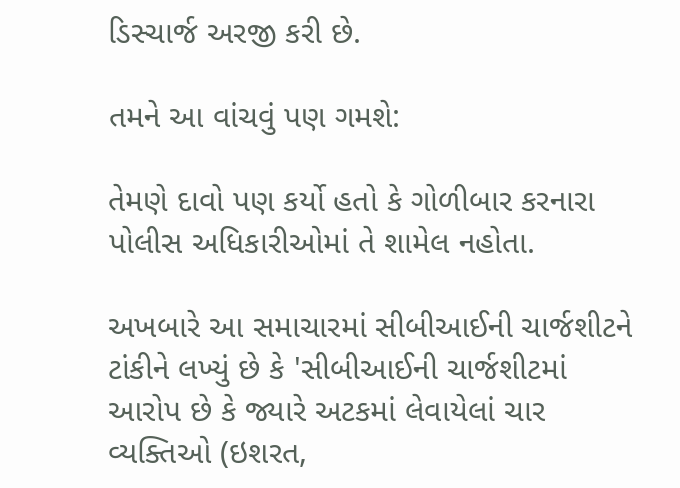ડિસ્ચાર્જ અરજી કરી છે.

તમને આ વાંચવું પણ ગમશે:

તેમણે દાવો પણ કર્યો હતો કે ગોળીબાર કરનારા પોલીસ અધિકારીઓમાં તે શામેલ નહોતા.

અખબારે આ સમાચારમાં સીબીઆઈની ચાર્જશીટને ટાંકીને લખ્યું છે કે 'સીબીઆઈની ચાર્જશીટમાં આરોપ છે કે જ્યારે અટકમાં લેવાયેલાં ચાર વ્યક્તિઓ (ઇશરત,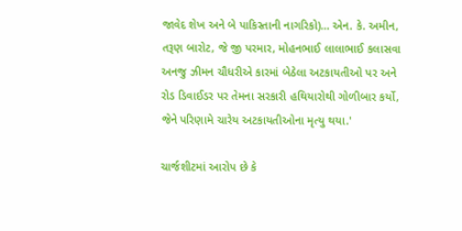જાવેદ શેખ અને બે પાકિસ્તાની નાગરિકો)... એન. કે. અમીન, તરૂણ બારોટ, જે જી પરમાર, મોહનભાઈ લાલાભાઈ કલાસવા અનજુ ઝીમન ચૌધરીએ કારમાં બેઠેલા અટકાયતીઓ પર અને રોડ ડિવાઈડર પર તેમના સરકારી હથિયારોથી ગોળીબાર કર્યો, જેને પરિણામે ચારેય અટકાયતીઓના મૃત્યુ થયા.'

ચાર્જશીટમાં આરોપ છે કે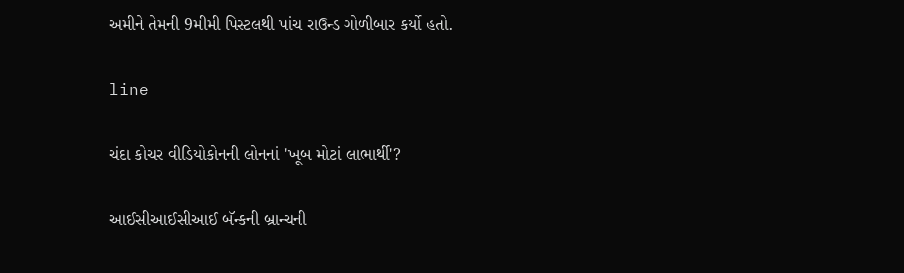અમીને તેમની 9મીમી પિસ્ટલથી પાંચ રાઉન્ડ ગોળીબાર કર્યો હતો.

line

ચંદા કોચર વીડિયોકોનની લોનનાં 'ખૂબ મોટાં લાભાર્થી'?

આઈસીઆઈસીઆઈ બૅન્કની બ્રાન્ચની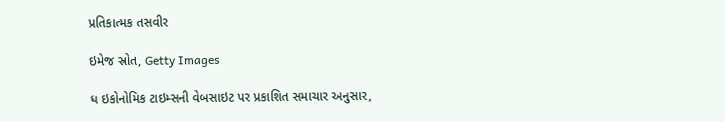પ્રતિકાત્મક તસવીર

ઇમેજ સ્રોત, Getty Images

ધ ઇકોનોમિક ટાઇમ્સની વેબસાઇટ પર પ્રકાશિત સમાચાર અનુસાર,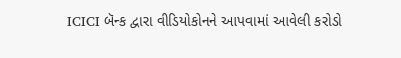ICICI બૅન્ક દ્વારા વીડિયોકોનને આપવામાં આવેલી કરોડો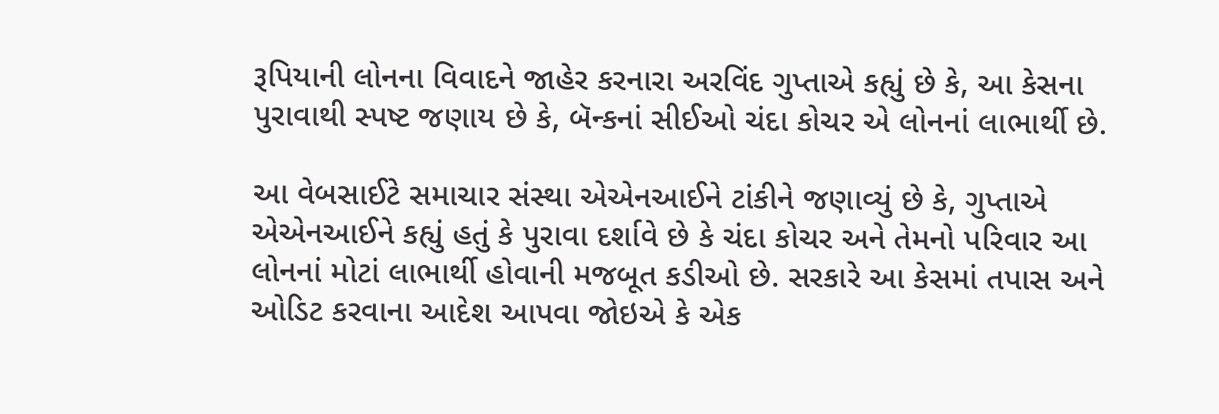રૂપિયાની લોનના વિવાદને જાહેર કરનારા અરવિંદ ગુપ્તાએ કહ્યું છે કે, આ કેસના પુરાવાથી સ્પષ્ટ જણાય છે કે, બૅન્કનાં સીઈઓ ચંદા કોચર એ લોનનાં લાભાર્થી છે.

આ વેબસાઈટે સમાચાર સંસ્થા એએનઆઈને ટાંકીને જણાવ્યું છે કે, ગુપ્તાએ એએનઆઈને કહ્યું હતું કે પુરાવા દર્શાવે છે કે ચંદા કોચર અને તેમનો પરિવાર આ લોનનાં મોટાં લાભાર્થી હોવાની મજબૂત કડીઓ છે. સરકારે આ કેસમાં તપાસ અને ઓડિટ કરવાના આદેશ આપવા જોઇએ કે એક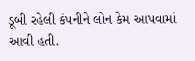ડૂબી રહેલી કંપનીને લોન કેમ આપવામાં આવી હતી.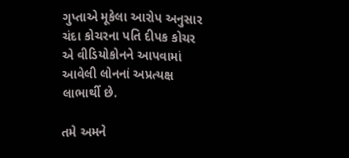ગુપ્તાએ મૂકેલા આરોપ અનુસાર ચંદા કોચરના પતિ દીપક કોચર એ વીડિયોકોનને આપવામાં આવેલી લોનનાં અપ્રત્યક્ષ લાભાર્થી છે.

તમે અમને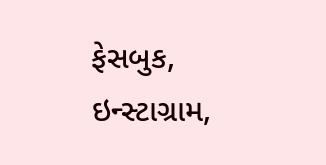ફેસબુક, ઇન્સ્ટાગ્રામ,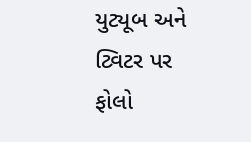યુટ્યૂબ અને ટ્વિટર પર ફોલો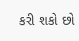કરી શકો છો